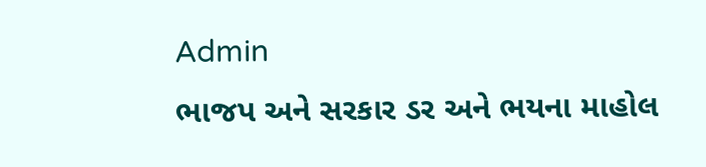Admin
ભાજપ અને સરકાર ડર અને ભયના માહોલ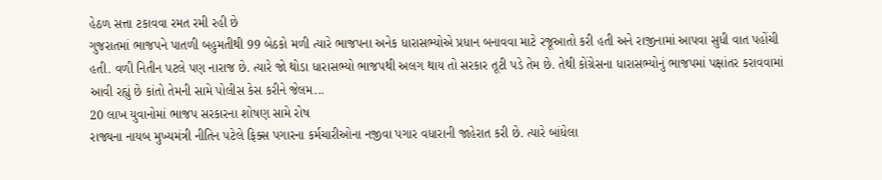હેઠળ સત્તા ટકાવવા રમત રમી રહી છે
ગુજરાતમાં ભાજપને પાતળી બહુમતીથી 99 બેઠકો મળી ત્યારે ભાજપના અનેક ધારાસભ્યોએ પ્રધાન બનાવવા માટે રજૂઆતો કરી હતી અને રાજીનામાં આપવા સુધી વાત પહોંચી હતી. વળી નિતીન પટલે પણ નારાજ છે. ત્યારે જો થોડા ધારાસભ્યો ભાજપથી અલગ થાય તો સરકાર તૂટી પડે તેમ છે. તેથી કોંગ્રેસના ધારાસભ્યોનું ભાજપમાં પક્ષાંતર કરાવવામાં આવી રહ્યું છે કાંતો તેમની સામે પોલીસ કેસ કરીને જેલમ...
20 લાખ યુવાનોમાં ભાજપ સરકારના શોષણ સામે રોષ
રાજ્યના નાયબ મુખ્યમંત્રી નીતિન પટેલે ફિક્સ પગારના કર્મચારીઓના નજીવા પગાર વધારાની જાહેરાત કરી છે. ત્યારે બાંધેલા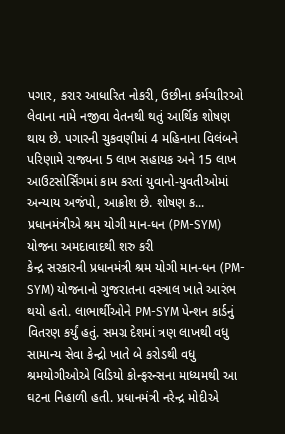પગાર, કરાર આધારિત નોકરી, ઉછીના કર્મચાીરઓ લેવાના નામે નજીવા વેતનથી થતું આર્થિક શોષણ થાય છે. પગારની ચુકવણીમાં 4 મહિનાના વિલંબને પરિણામે રાજ્યના 5 લાખ સહાયક અને 15 લાખ આઉટસોર્સિંગમાં કામ કરતાં યુવાનો-યુવતીઓમાં અન્યાય અજંપો, આક્રોશ છે. શોષણ ક...
પ્રધાનમંત્રીએ શ્રમ યોગી માન-ધન (PM-SYM) યોજના અમદાવાદથી શરુ કરી
કેન્દ્ર સરકારની પ્રધાનમંત્રી શ્રમ યોગી માન-ધન (PM-SYM) યોજનાનો ગુજરાતના વસ્ત્રાલ ખાતે આરંભ થયો હતો. લાભાર્થીઓને PM-SYM પેન્શન કાર્ડનું વિતરણ કર્યું હતું. સમગ્ર દેશમાં ત્રણ લાખથી વધુ સામાન્ય સેવા કેન્દ્રો ખાતે બે કરોડથી વધુ શ્રમયોગીઓએ વિડિયો કોન્ફરન્સના માધ્યમથી આ ઘટના નિહાળી હતી. પ્રધાનમંત્રી નરેન્દ્ર મોદીએ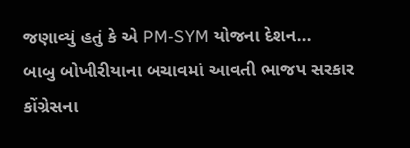જણાવ્યું હતું કે એ PM-SYM યોજના દેશન...
બાબુ બોખીરીયાના બચાવમાં આવતી ભાજપ સરકાર
કોંગ્રેસના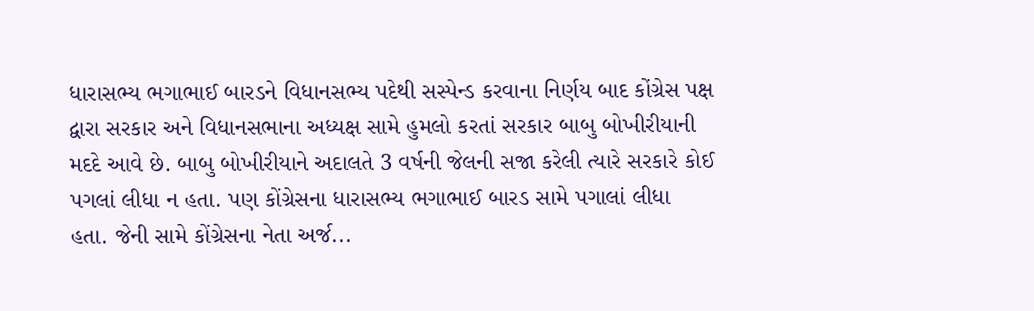ધારાસભ્ય ભગાભાઈ બારડને વિધાનસભ્ય પદેથી સસ્પેન્ડ કરવાના નિર્ણય બાદ કોંગ્રેસ પક્ષ દ્વારા સરકાર અને વિધાનસભાના અધ્યક્ષ સામે હુમલો કરતાં સરકાર બાબુ બોખીરીયાની મદદે આવે છે. બાબુ બોખીરીયાને અદાલતે 3 વર્ષની જેલની સજા કરેલી ત્યારે સરકારે કોઈ પગલાં લીધા ન હતા. પણ કોંગ્રેસના ધારાસભ્ય ભગાભાઈ બારડ સામે પગાલાં લીધા હતા. જેની સામે કોંગ્રેસના નેતા અર્જ...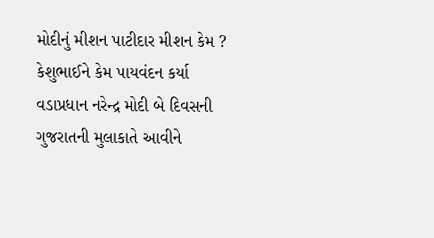મોદીનું મીશન પાટીદાર મીશન કેમ ? કેશુભાઈને કેમ પાયવંદન કર્યા
વડાપ્રધાન નરેન્દ્ર મોદી બે દિવસની ગુજરાતની મુલાકાતે આવીને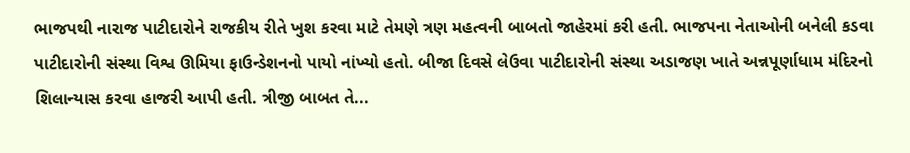ભાજપથી નારાજ પાટીદારોને રાજકીય રીતે ખુશ કરવા માટે તેમણે ત્રણ મહત્વની બાબતો જાહેરમાં કરી હતી. ભાજપના નેતાઓની બનેલી કડવા પાટીદારોની સંસ્થા વિશ્વ ઊમિયા ફાઉન્ડેશનનો પાયો નાંખ્યો હતો. બીજા દિવસે લેઉવા પાટીદારોની સંસ્થા અડાજણ ખાતે અન્નપૂર્ણાધામ મંદિરનો શિલાન્યાસ કરવા હાજરી આપી હતી. ત્રીજી બાબત તે...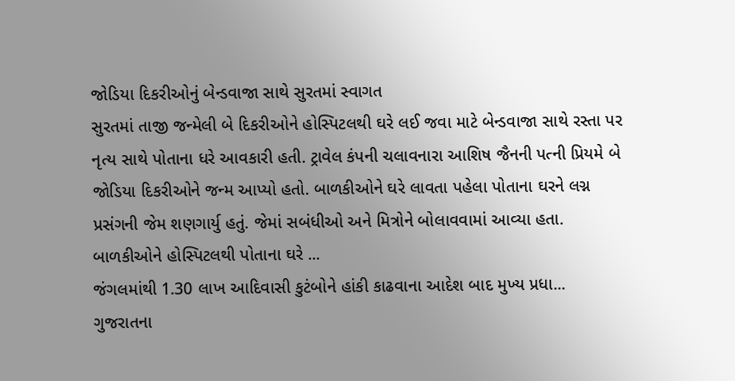જોડિયા દિકરીઓનું બેન્ડવાજા સાથે સુરતમાં સ્વાગત
સુરતમાં તાજી જન્મેલી બે દિકરીઓને હોસ્પિટલથી ઘરે લઈ જવા માટે બેન્ડવાજા સાથે રસ્તા પર નૃત્ય સાથે પોતાના ધરે આવકારી હતી. ટ્રાવેલ કંપની ચલાવનારા આશિષ જૈનની પત્ની પ્રિયમે બે જોડિયા દિકરીઓને જન્મ આપ્યો હતો. બાળકીઓને ઘરે લાવતા પહેલા પોતાના ઘરને લગ્ન પ્રસંગની જેમ શણગાર્યુ હતું. જેમાં સબંધીઓ અને મિત્રોને બોલાવવામાં આવ્યા હતા. બાળકીઓને હોસ્પિટલથી પોતાના ઘરે ...
જંગલમાંથી 1.30 લાખ આદિવાસી કુટંબોને હાંકી કાઢવાના આદેશ બાદ મુખ્ય પ્રધા...
ગુજરાતના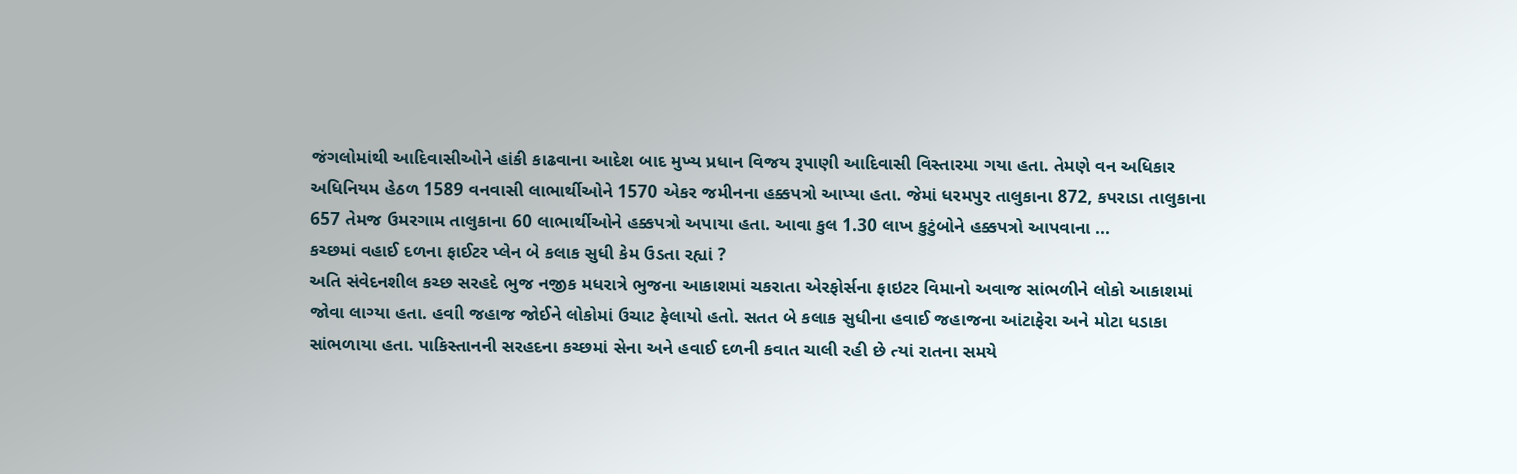જંગલોમાંથી આદિવાસીઓને હાંકી કાઢવાના આદેશ બાદ મુખ્ય પ્રધાન વિજય રૂપાણી આદિવાસી વિસ્તારમા ગયા હતા. તેમણે વન અધિકાર અધિનિયમ હેઠળ 1589 વનવાસી લાભાર્થીઓને 1570 એકર જમીનના હક્કપત્રો આપ્યા હતા. જેમાં ધરમપુર તાલુકાના 872, કપરાડા તાલુકાના 657 તેમજ ઉમરગામ તાલુકાના 60 લાભાર્થીઓને હક્કપત્રો અપાયા હતા. આવા કુલ 1.30 લાખ કુટુંબોને હક્કપત્રો આપવાના ...
કચ્છમાં વહાઈ દળના ફાઈટર પ્લેન બે કલાક સુધી કેમ ઉડતા રહ્યાં ?
અતિ સંવેદનશીલ કચ્છ સરહદે ભુજ નજીક મધરાત્રે ભુજના આકાશમાં ચકરાતા એરફોર્સના ફાઇટર વિમાનો અવાજ સાંભળીને લોકો આકાશમાં જોવા લાગ્યા હતા. હવાી જહાજ જોઈને લોકોમાં ઉચાટ ફેલાયો હતો. સતત બે કલાક સુધીના હવાઈ જહાજના આંટાફેરા અને મોટા ધડાકા સાંભળાયા હતા. પાકિસ્તાનની સરહદના કચ્છમાં સેના અને હવાઈ દળની કવાત ચાલી રહી છે ત્યાં રાતના સમયે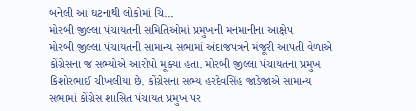બનેલી આ ઘટનાથી લોકોમાં ચિ...
મોરબી જીલ્લા પંચાયતની સમિતિઓમાં પ્રમુખની મનમાનીના આક્ષેપ
મોરબી જીલ્લા પંચાયતની સામાન્ય સભામાં અંદાજપત્રને મંજૂરી આપતી વેળાએ કોંગ્રેસના જ સભ્યોએ આરોપો મૂક્યા હતા. મોરબી જીલ્લા પંચાયતના પ્રમુખ કિશોરભાઈ ચીખલીયા છે. કોંગ્રેસના સભ્ય હરદેવસિંહ જાડેજાએ સામાન્ય સભામાં કોંગ્રેસ શાસિત પંચાયત પ્રમુખ પર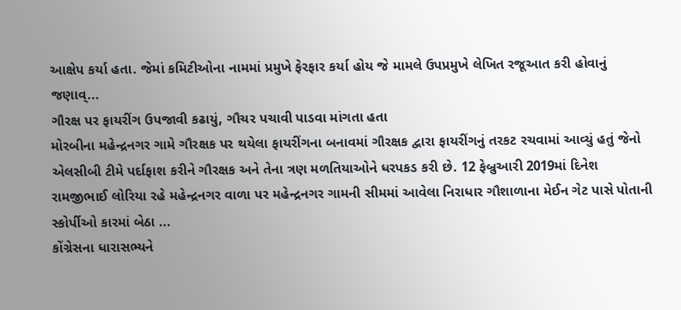આક્ષેપ કર્યા હતા. જેમાં કમિટીઓના નામમાં પ્રમુખે ફેરફાર કર્યા હોય જે મામલે ઉપપ્રમુખે લેખિત રજૂઆત કરી હોવાનું જણાવ્...
ગૌરક્ષ પર ફાયરીંગ ઉપજાવી કઢાયું, ગૌચર પચાવી પાડવા માંગતા હતા
મોરબીના મહેન્દ્રનગર ગામે ગૌરક્ષક પર થયેલા ફાયરીંગના બનાવમાં ગૌરક્ષક દ્વારા ફાયરીંગનું તરકટ રચવામાં આવ્યું હતું જેનો એલસીબી ટીમે પર્દાફાશ કરીને ગૌરક્ષક અને તેના ત્રણ મળતિયાઓને ધરપકડ કરી છે. 12 ફેબ્રુઆરી 2019માં દિનેશ રામજીભાઈ લોરિયા રહે મહેન્દ્રનગર વાળા પર મહેન્દ્રનગર ગામની સીમમાં આવેલા નિરાધાર ગૌશાળાના મેઈન ગેટ પાસે પોતાની સ્કોર્પીઓ કારમાં બેઠા ...
કોંગ્રેસના ધારાસભ્યને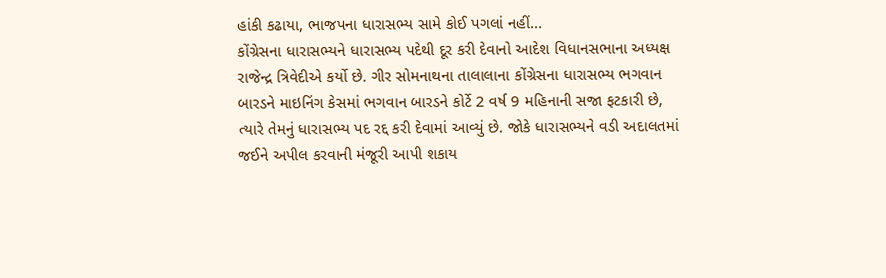હાંકી કઢાયા, ભાજપના ધારાસભ્ય સામે કોઈ પગલાં નહીં...
કોંગ્રેસના ધારાસભ્યને ધારાસભ્ય પદેથી દૂર કરી દેવાનો આદેશ વિધાનસભાના અધ્યક્ષ રાજેન્દ્ર ત્રિવેદીએ કર્યો છે. ગીર સોમનાથના તાલાલાના કોંગ્રેસના ધારાસભ્ય ભગવાન બારડને માઇનિંગ કેસમાં ભગવાન બારડને કોર્ટે 2 વર્ષ 9 મહિનાની સજા ફટકારી છે, ત્યારે તેમનું ધારાસભ્ય પદ રદ્દ કરી દેવામાં આવ્યું છે. જોકે ધારાસભ્યને વડી અદાલતમાં જઈને અપીલ કરવાની મંજૂરી આપી શકાય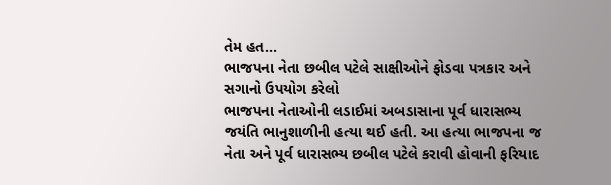તેમ હત...
ભાજપના નેતા છબીલ પટેલે સાક્ષીઓને ફોડવા પત્રકાર અને સગાનો ઉપયોગ કરેલો
ભાજપના નેતાઓની લડાઈમાં અબડાસાના પૂર્વ ધારાસભ્ય જયંતિ ભાનુશાળીની હત્યા થઈ હતી. આ હત્યા ભાજપના જ નેતા અને પૂર્વ ધારાસભ્ય છબીલ પટેલે કરાવી હોવાની ફરિયાદ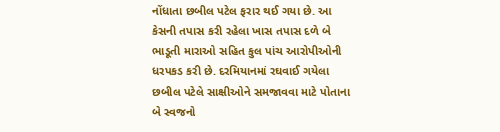નોંધાતા છબીલ પટેલ ફરાર થઈ ગયા છે. આ કેસની તપાસ કરી રહેલા ખાસ તપાસ દળે બે ભાડૂતી મારાઓ સહિત કુલ પાંચ આરોપીઓની ધરપકડ કરી છે. દરમિયાનમાં રઘવાઈ ગયેલા છબીલ પટેલે સાક્ષીઓને સમજાવવા માટે પોતાના બે સ્વજનો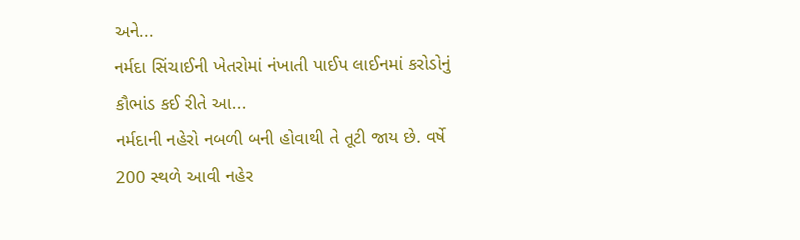અને...
નર્મદા સિંચાઈની ખેતરોમાં નંખાતી પાઈપ લાઈનમાં કરોડોનું કૌભાંડ કઈ રીતે આ...
નર્મદાની નહેરો નબળી બની હોવાથી તે તૂટી જાય છે. વર્ષે 200 સ્થળે આવી નહેર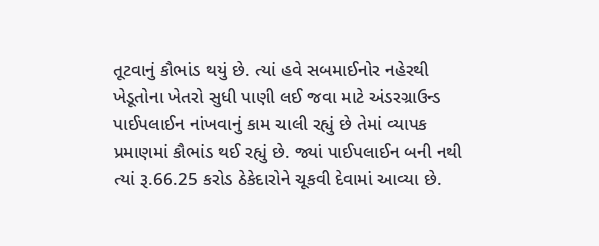તૂટવાનું કૌભાંડ થયું છે. ત્યાં હવે સબમાઈનોર નહેરથી ખેડૂતોના ખેતરો સુધી પાણી લઈ જવા માટે અંડરગ્રાઉન્ડ પાઈપલાઈન નાંખવાનું કામ ચાલી રહ્યું છે તેમાં વ્યાપક પ્રમાણમાં કૌભાંડ થઈ રહ્યું છે. જ્યાં પાઈપલાઈન બની નથી ત્યાં રૂ.66.25 કરોડ ઠેકેદારોને ચૂકવી દેવામાં આવ્યા છે.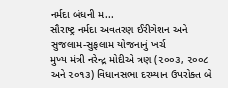નર્મદા બંધની મ...
સૌરાષ્ટ્ર નર્મદા અવતરણ ઈરીગેશન અને સુજલામ-સુફલામ યોજનાનું ખર્ચ
મુખ્ય મંત્રી નરેન્દ્ર મોદીએ ત્રણ (૨૦૦૩, ૨૦૦૮ અને ૨૦૧૩) વિધાનસભા દરમ્યાન ઉપરોક્ત બે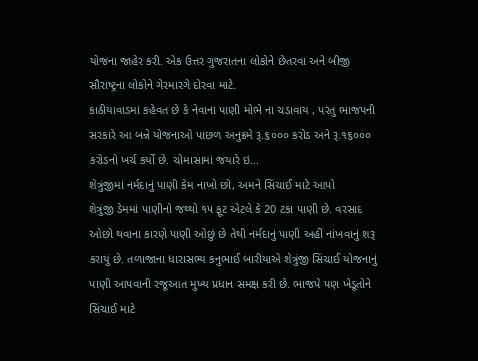યોજના જાહેર કરી. એક ઉત્તર ગુજરાતના લોકોને છેતરવા અને બીજી સૌરાષ્ટ્રના લોકોને ગેરમારગે દોરવા માટે.
કાઠીયાવાડમાં કહેવત છે કે નેવાના પાણી મોભે ના ચડાવાય , પરંતુ ભાજપની સરકારે આ બન્ને યોજનાઓ પાછળ અનુક્રમે રૂ.૬૦૦૦ કરોડ અને રૂ.૧૬૦૦૦ કરોડનો ખર્ચ કર્યો છે. ચોમાસામાં જયારે ઇ...
શેત્રુંજીમાં નર્મદાનું પાણી કેમ નાખો છો, અમને સિંચાઈ માટે આપો
શેત્રુંજી ડેમમાં પાણીનો જથ્થો ૧૫ ફૂટ એટલે કે 20 ટકા પાણી છે. વરસાદ ઓછો થવાના કારણે પાણી ઓછું છે તેથી નર્મદાનું પાણી અહીં નાંખવાનું શરૂ કરાયું છે. તળાજાના ધારાસભ્ય કનુભાઈ બારીયાએ શેત્રુંજી સિંચાઈ યોજનાનું પાણી આપવાની રજૂઆત મુખ્ય પ્રધાન સમક્ષ કરી છે. ભાજપે પણ ખેડૂતોને સિંચાઈ માટે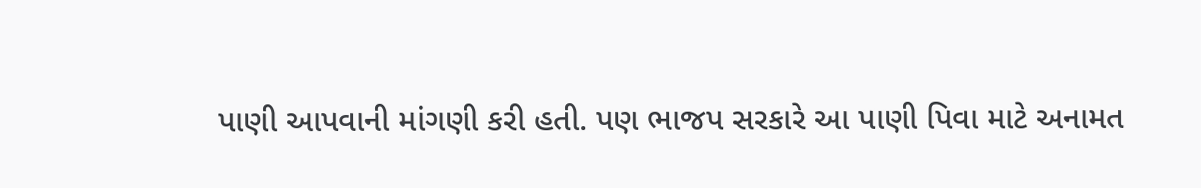પાણી આપવાની માંગણી કરી હતી. પણ ભાજપ સરકારે આ પાણી પિવા માટે અનામત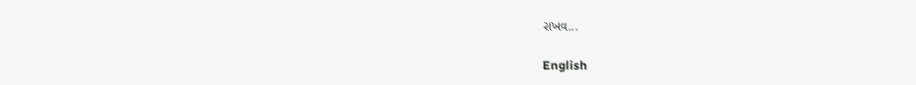રાખવ...

English